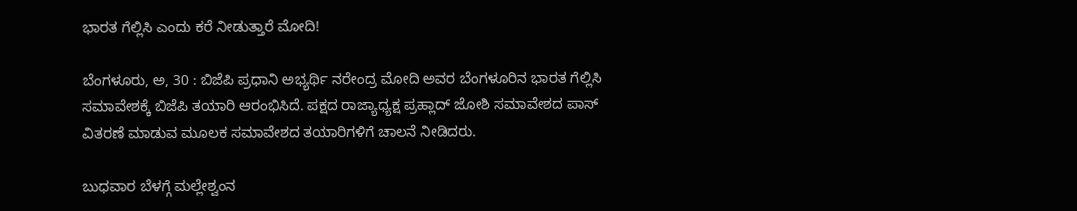ಭಾರತ ಗೆಲ್ಲಿಸಿ ಎಂದು ಕರೆ ನೀಡುತ್ತಾರೆ ಮೋದಿ!

ಬೆಂಗಳೂರು, ಅ, 30 : ಬಿಜೆಪಿ ಪ್ರಧಾನಿ ಅಭ್ಯರ್ಥಿ ನರೇಂದ್ರ ಮೋದಿ ಅವರ ಬೆಂಗಳೂರಿನ ಭಾರತ ಗೆಲ್ಲಿಸಿ ಸಮಾವೇಶಕ್ಕೆ ಬಿಜೆಪಿ ತಯಾರಿ ಆರಂಭಿಸಿದೆ. ಪಕ್ಷದ ರಾಜ್ಯಾಧ್ಯಕ್ಷ ಪ್ರಹ್ಲಾದ್ ಜೋಶಿ ಸಮಾವೇಶದ ಪಾಸ್ ವಿತರಣೆ ಮಾಡುವ ಮೂಲಕ ಸಮಾವೇಶದ ತಯಾರಿಗಳಿಗೆ ಚಾಲನೆ ನೀಡಿದರು.

ಬುಧವಾರ ಬೆಳಗ್ಗೆ ಮಲ್ಲೇಶ್ವಂನ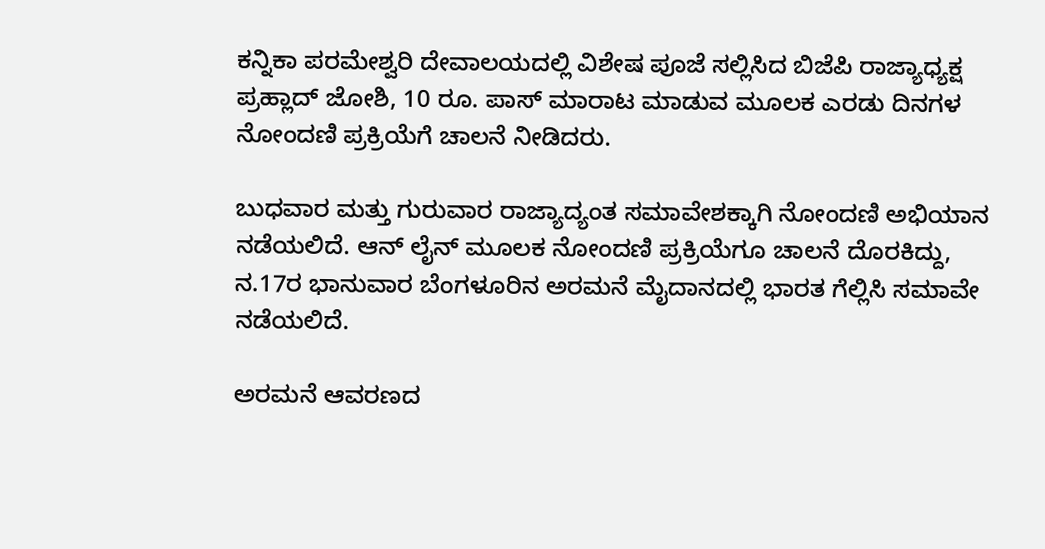ಕನ್ನಿಕಾ ಪರಮೇಶ್ವರಿ ದೇವಾಲಯದಲ್ಲಿ ವಿಶೇಷ ಪೂಜೆ ಸಲ್ಲಿಸಿದ ಬಿಜೆಪಿ ರಾಜ್ಯಾಧ್ಯಕ್ಷ ಪ್ರಹ್ಲಾದ್ ಜೋಶಿ, 10 ರೂ. ಪಾಸ್ ಮಾರಾಟ ಮಾಡುವ ಮೂಲಕ ಎರಡು ದಿನಗಳ ನೋಂದಣಿ ಪ್ರಕ್ರಿಯೆಗೆ ಚಾಲನೆ ನೀಡಿದರು.

ಬುಧವಾರ ಮತ್ತು ಗುರುವಾರ ರಾಜ್ಯಾದ್ಯಂತ ಸಮಾವೇಶಕ್ಕಾಗಿ ನೋಂದಣಿ ಅಭಿಯಾನ ನಡೆಯಲಿದೆ. ಆನ್ ಲೈನ್ ಮೂಲಕ ನೋಂದಣಿ ಪ್ರಕ್ರಿಯೆಗೂ ಚಾಲನೆ ದೊರಕಿದ್ದು, ನ.17ರ ಭಾನುವಾರ ಬೆಂಗಳೂರಿನ ಅರಮನೆ ಮೈದಾನದಲ್ಲಿ ಭಾರತ ಗೆಲ್ಲಿಸಿ ಸಮಾವೇ ನಡೆಯಲಿದೆ.

ಅರಮನೆ ಆವರಣದ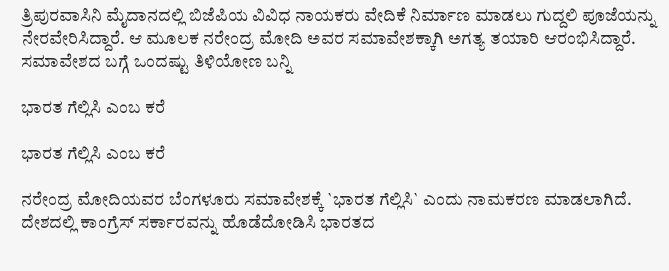ತ್ರಿಪುರವಾಸಿನಿ ಮೈದಾನದಲ್ಲಿ ಬಿಜೆಪಿಯ ವಿವಿಧ ನಾಯಕರು ವೇದಿಕೆ ನಿರ್ಮಾಣ ಮಾಡಲು ಗುದ್ದಲಿ ಪೂಜೆಯನ್ನು ನೇರವೇರಿಸಿದ್ದಾರೆ. ಆ ಮೂಲಕ ನರೇಂದ್ರ ಮೋದಿ ಅವರ ಸಮಾವೇಶಕ್ಕಾಗಿ ಅಗತ್ಯ ತಯಾರಿ ಆರಂಭಿಸಿದ್ದಾರೆ. ಸಮಾವೇಶದ ಬಗ್ಗೆ ಒಂದಷ್ಟು ತಿಳಿಯೋಣ ಬನ್ನಿ

ಭಾರತ ಗೆಲ್ಲಿಸಿ ಎಂಬ ಕರೆ

ಭಾರತ ಗೆಲ್ಲಿಸಿ ಎಂಬ ಕರೆ

ನರೇಂದ್ರ ಮೋದಿಯವರ ಬೆಂಗಳೂರು ಸಮಾವೇಶಕ್ಕೆ `ಭಾರತ ಗೆಲ್ಲಿಸಿ` ಎಂದು ನಾಮಕರಣ ಮಾಡಲಾಗಿದೆ. ದೇಶದಲ್ಲಿ ಕಾಂಗ್ರೆಸ್ ಸರ್ಕಾರವನ್ನು ಹೊಡೆದೋಡಿಸಿ ಭಾರತದ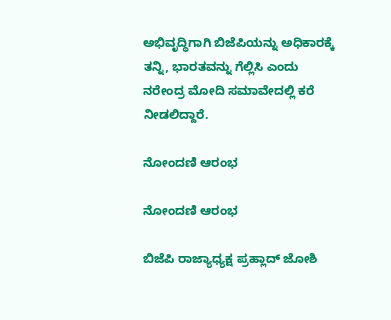ಅಭಿವೃದ್ಧಿಗಾಗಿ ಬಿಜೆಪಿಯನ್ನು ಅಧಿಕಾರಕ್ಕೆ ತನ್ನಿ, ಭಾರತವನ್ನು ಗೆಲ್ಲಿಸಿ ಎಂದು ನರೇಂದ್ರ ಮೋದಿ ಸಮಾವೇದಲ್ಲಿ ಕರೆ ನೀಡಲಿದ್ದಾರೆ.

ನೋಂದಣಿ ಆರಂಭ

ನೋಂದಣಿ ಆರಂಭ

ಬಿಜೆಪಿ ರಾಜ್ಯಾಧ್ಯಕ್ಷ ಪ್ರಹ್ಲಾದ್ ಜೋಶಿ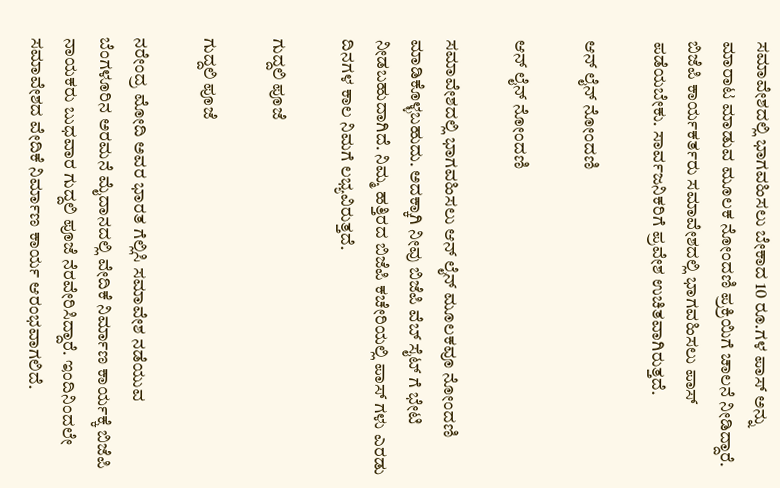ಸಮಾವೇಶದಲ್ಲಿ ಭಾಗವಹಿಸಲು ಬೇಕಾದ 10 ರೂ.ಗಳ ಪಾಸ್ ಅನ್ನು ಮಾರಾಟ ಮಾಡುವ ಮೂಲಕ ನೋಂದಣಿ ಪ್ರಕ್ರಿಯಿಗೆ ಚಾಲನೆ ನೀಡಿದ್ದಾರೆ. ಬಿಜೆಪಿ ಕಾರ್ಯಕರ್ತರು ಸಮಾವೇಶದಲ್ಲಿ ಭಾಗವಹಿಸಲು ಪಾಸ್ ಪಡೆಯಬೇಕು. ಸಾರ್ವಜನಿಕರಿಗೆ ಪ್ರವೇಶ ಉಚಿತವಾಗಿರುತ್ತದೆ.

ಆನ್ ಲೈನ್ ನೋಂದಣಿ

ಆನ್ ಲೈನ್ ನೋಂದಣಿ

ಸಮಾವೇಶದಲ್ಲಿ ಭಾಗವಹಿಸಲು ಆನ್ ಲೈನ್ ಮೂಲಕವೂ ನೋಂದಣಿ ಮಾಡಿಕೊಳ್ಳಬಹುದು. ಅದಕ್ಕಾಗಿ ನೀವು ಬಿಜೆಪಿ ವೆಬ್ ಸೈಟ್ ಗೆ ಭೇಟಿ ನೀಡಬಹುದಾಗಿದೆ. ನಿಮ್ಮ ಹತ್ತಿರದ ಬಿಜೆಪಿ ಕಚೇರಿಯಲ್ಲಿ ಪಾಸ್ ಗಳು ಎರಡು ದಿನಗಳ ಕಾಲ ನಿಮಗೆ ಲಭ್ಯವಿರುತ್ತದೆ.

ಗುದ್ದಲಿ ಪೂಜೆ

ಗುದ್ದಲಿ ಪೂಜೆ

ನರೇಂದ್ರ ಮೋದಿ ಅವರ ಭಾರತ ಗೆಲ್ಲಿಸಿ ಸಮಾವೇಶ ನಡೆಯುವ ಬೆಂಗಳೂರಿನ ಅರಮನೆ ಮೈದಾನದಲ್ಲಿ ವೇದಿಕೆ ನಿರ್ಮಾಣ ಕಾರ್ಯಕ್ಕೆ ಬಿಜೆಪಿ ನಾಯಕರು ಬುಧವಾರ ಗುದ್ದಲಿ ಪೂಜೆ ನೆರವೇರಿಸಿದ್ದಾರೆ. ಇಂದಿನಿಂದಲೇ ಸಮಾವೇಶದ ವೇದಿಕೆ ನಿರ್ಮಾಣ ಕಾರ್ಯ ಆರಂಭವಾಗಲಿದೆ.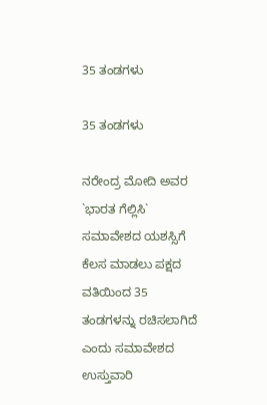35 ತಂಡಗಳು

35 ತಂಡಗಳು

ನರೇಂದ್ರ ಮೋದಿ ಅವರ `ಭಾರತ ಗೆಲ್ಲಿಸಿ` ಸಮಾವೇಶದ ಯಶಸ್ಸಿಗೆ ಕೆಲಸ ಮಾಡಲು ಪಕ್ಷದ ವತಿಯಿಂದ 35 ತಂಡಗಳನ್ನು ರಚಿಸಲಾಗಿದೆ ಎಂದು ಸಮಾವೇಶದ ಉಸ್ತುವಾರಿ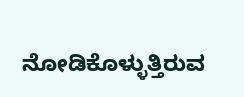ನೋಡಿಕೊಳ್ಳುತ್ತಿರುವ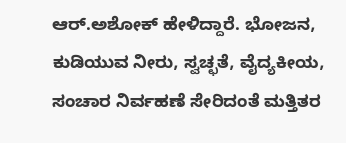ಆರ್.ಅಶೋಕ್ ಹೇಳಿದ್ದಾರೆ. ಭೋಜನ, ಕುಡಿಯುವ ನೀರು, ಸ್ವಚ್ಛತೆ, ವೈದ್ಯಕೀಯ, ಸಂಚಾರ ನಿರ್ವಹಣೆ ಸೇರಿದಂತೆ ಮತ್ತಿತರ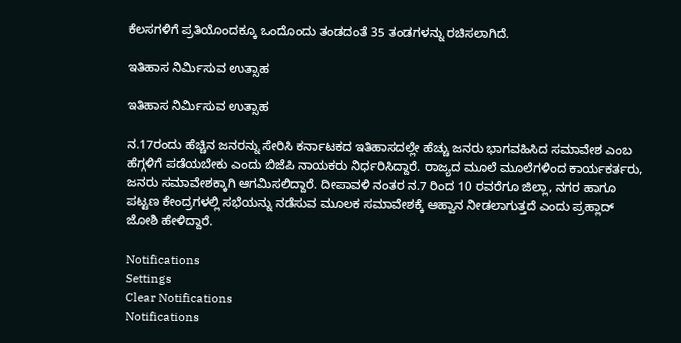ಕೆಲಸಗಳಿಗೆ ಪ್ರತಿಯೊಂದಕ್ಕೂ ಒಂದೊಂದು ತಂಡದಂತೆ 35 ತಂಡಗಳನ್ನು ರಚಿಸಲಾಗಿದೆ.

ಇತಿಹಾಸ ನಿರ್ಮಿಸುವ ಉತ್ಸಾಹ

ಇತಿಹಾಸ ನಿರ್ಮಿಸುವ ಉತ್ಸಾಹ

ನ.17ರಂದು ಹೆಚ್ಚಿನ ಜನರನ್ನು ಸೇರಿಸಿ ಕರ್ನಾಟಕದ ಇತಿಹಾಸದಲ್ಲೇ ಹೆಚ್ಚು ಜನರು ಭಾಗವಹಿಸಿದ ಸಮಾವೇಶ ಎಂಬ ಹೆಗ್ಗಳಿಗೆ ಪಡೆಯಬೇಕು ಎಂದು ಬಿಜೆಪಿ ನಾಯಕರು ನಿರ್ಧರಿಸಿದ್ದಾರೆ. ರಾಜ್ಯದ ಮೂಲೆ ಮೂಲೆಗಳಿಂದ ಕಾರ್ಯಕರ್ತರು, ಜನರು ಸಮಾವೇಶಕ್ಕಾಗಿ ಆಗಮಿಸಲಿದ್ದಾರೆ. ದೀಪಾವಳಿ ನಂತರ ನ.7 ರಿಂದ 10 ರವರೆಗೂ ಜಿಲ್ಲಾ, ನಗರ ಹಾಗೂ ಪಟ್ಟಣ ಕೇಂದ್ರಗಳಲ್ಲಿ ಸಭೆಯನ್ನು ನಡೆಸುವ ಮೂಲಕ ಸಮಾವೇಶಕ್ಕೆ ಆಹ್ವಾನ ನೀಡಲಾಗುತ್ತದೆ ಎಂದು ಪ್ರಹ್ಲಾದ್ ಜೋಶಿ ಹೇಳಿದ್ದಾರೆ.

Notifications
Settings
Clear Notifications
Notifications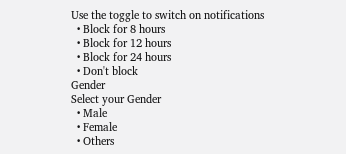Use the toggle to switch on notifications
  • Block for 8 hours
  • Block for 12 hours
  • Block for 24 hours
  • Don't block
Gender
Select your Gender
  • Male
  • Female
  • Others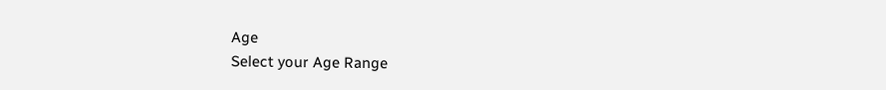Age
Select your Age Range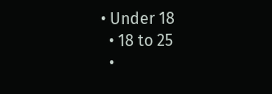• Under 18
  • 18 to 25
  •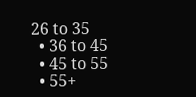26 to 35
  • 36 to 45
  • 45 to 55
  • 55+